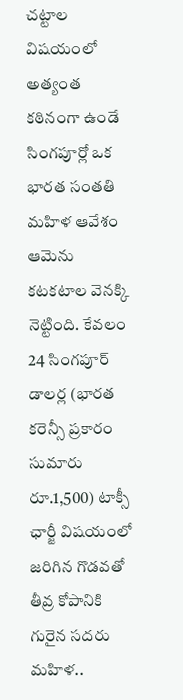చట్టాల విషయంలో అత్యంత కఠినంగా ఉండే సింగపూర్లో ఒక భారత సంతతి మహిళ ఆవేశం ఆమెను కటకటాల వెనక్కి నెట్టింది. కేవలం 24 సింగపూర్ డాలర్ల (భారత కరెన్సీ ప్రకారం సుమారు రూ.1,500) టాక్సీ ఛార్జీ విషయంలో జరిగిన గొడవతో తీవ్ర కోపానికి గురైన సదరు మహిళ..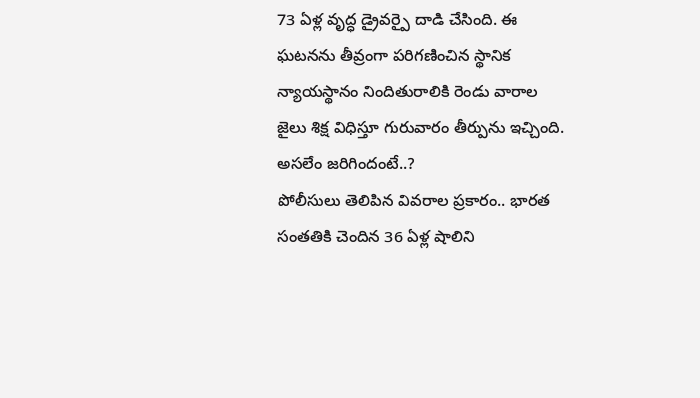73 ఏళ్ల వృద్ధ డ్రైవర్పై దాడి చేసింది. ఈ ఘటనను తీవ్రంగా పరిగణించిన స్థానిక న్యాయస్థానం నిందితురాలికి రెండు వారాల జైలు శిక్ష విధిస్తూ గురువారం తీర్పును ఇచ్చింది.
అసలేం జరిగిందంటే..?
పోలీసులు తెలిపిన వివరాల ప్రకారం.. భారత సంతతికి చెందిన 36 ఏళ్ల షాలిని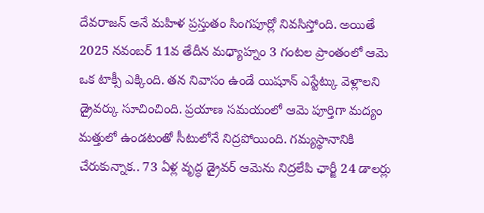దేవరాజన్ అనే మహిళ ప్రస్తుతం సింగపూర్లో నివసిస్తోంది. అయితే 2025 నవంబర్ 11వ తేదీన మధ్యాహ్నం 3 గంటల ప్రాంతంలో ఆమె ఒక టాక్సీ ఎక్కింది. తన నివాసం ఉండే యిషూన్ ఎస్టేట్కు వెళ్లాలని డ్రైవర్కు సూచించింది. ప్రయాణ సమయంలో ఆమె పూర్తిగా మద్యం మత్తులో ఉండటంతో సీటులోనే నిద్రపోయింది. గమ్యస్థానానికి చేరుకున్నాక.. 73 ఏళ్ల వృద్ధ డ్రైవర్ ఆమెను నిద్రలేపి ఛార్జీ 24 డాలర్లు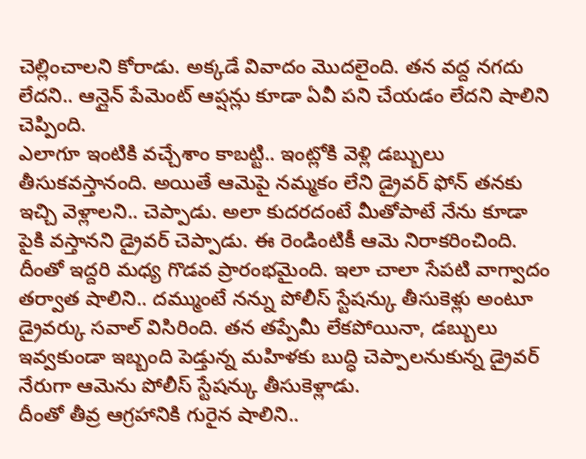చెల్లించాలని కోరాడు. అక్కడే వివాదం మొదలైంది. తన వద్ద నగదు లేదని.. ఆన్లైన్ పేమెంట్ ఆప్షన్లు కూడా ఏవీ పని చేయడం లేదని షాలిని చెప్పింది.
ఎలాగూ ఇంటికి వచ్చేశాం కాబట్టి.. ఇంట్లోకి వెళ్లి డబ్బులు తీసుకవస్తానంది. అయితే ఆమెపై నమ్మకం లేని డ్రైవర్ ఫోన్ తనకు ఇచ్చి వెళ్లాలని.. చెప్పాడు. అలా కుదరదంటే మీతోపాటే నేను కూడా పైకి వస్తానని డ్రైవర్ చెప్పాడు. ఈ రెండింటికీ ఆమె నిరాకరించింది. దీంతో ఇద్దరి మధ్య గొడవ ప్రారంభమైంది. ఇలా చాలా సేపటి వాగ్వాదం తర్వాత షాలిని.. దమ్ముంటే నన్ను పోలీస్ స్టేషన్కు తీసుకెళ్లు అంటూ డ్రైవర్కు సవాల్ విసిరింది. తన తప్పేమీ లేకపోయినా, డబ్బులు ఇవ్వకుండా ఇబ్బంది పెడ్తున్న మహిళకు బుద్ధి చెప్పాలనుకున్న డ్రైవర్ నేరుగా ఆమెను పోలీస్ స్టేషన్కు తీసుకెళ్లాడు.
దీంతో తీవ్ర ఆగ్రహానికి గురైన షాలిని..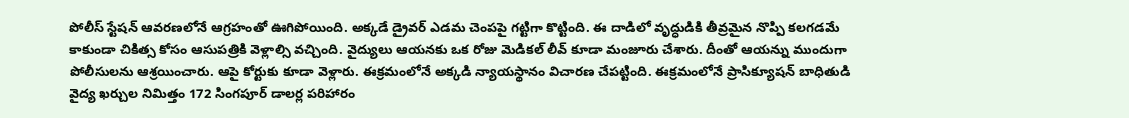పోలీస్ స్టేషన్ ఆవరణలోనే ఆగ్రహంతో ఊగిపోయింది. అక్కడే డ్రైవర్ ఎడమ చెంపపై గట్టిగా కొట్టింది. ఈ దాడిలో వృద్ధుడికి తీవ్రమైన నొప్పి కలగడమే కాకుండా చికిత్స కోసం ఆసుపత్రికి వెళ్లాల్సి వచ్చింది. వైద్యులు ఆయనకు ఒక రోజు మెడికల్ లీవ్ కూడా మంజూరు చేశారు. దీంతో ఆయన్ను ముందుగా పోలీసులను ఆశ్రయించారు. ఆపై కోర్టుకు కూడా వెళ్లారు. ఈక్రమంలోనే అక్కడి న్యాయస్థానం విచారణ చేపట్టింది. ఈక్రమంలోనే ప్రాసిక్యూషన్ బాధితుడి వైద్య ఖర్చుల నిమిత్తం 172 సింగపూర్ డాలర్ల పరిహారం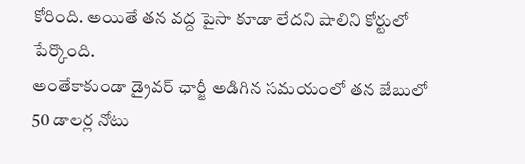కోరింది. అయితే తన వద్ద పైసా కూడా లేదని షాలిని కోర్టులో పేర్కొంది.
అంతేకాకుండా డ్రైవర్ ఛార్జీ అడిగిన సమయంలో తన జేబులో 50 డాలర్ల నోటు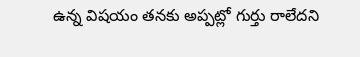ఉన్న విషయం తనకు అప్పట్లో గుర్తు రాలేదని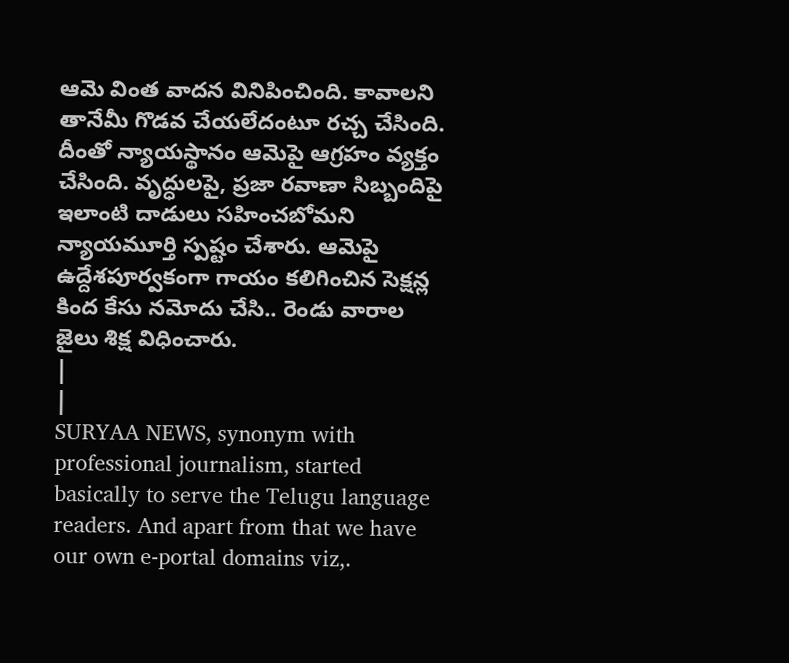ఆమె వింత వాదన వినిపించింది. కావాలని తానేమీ గొడవ చేయలేదంటూ రచ్చ చేసింది. దీంతో న్యాయస్థానం ఆమెపై ఆగ్రహం వ్యక్తం చేసింది. వృద్ధులపై, ప్రజా రవాణా సిబ్బందిపై ఇలాంటి దాడులు సహించబోమని న్యాయమూర్తి స్పష్టం చేశారు. ఆమెపై ఉద్దేశపూర్వకంగా గాయం కలిగించిన సెక్షన్ల కింద కేసు నమోదు చేసి.. రెండు వారాల జైలు శిక్ష విధించారు.
|
|
SURYAA NEWS, synonym with professional journalism, started basically to serve the Telugu language readers. And apart from that we have our own e-portal domains viz,.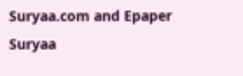Suryaa.com and Epaper Suryaa